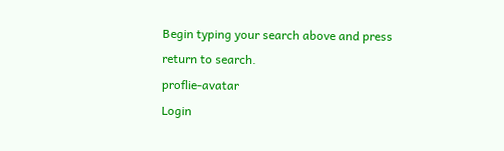Begin typing your search above and press return to search.
proflie-avatar
Login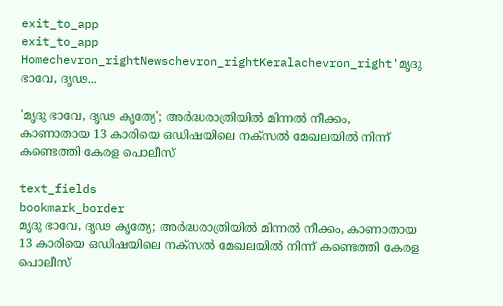exit_to_app
exit_to_app
Homechevron_rightNewschevron_rightKeralachevron_right'മൃദു ഭാവേ, ദൃഢ...

'മൃദു ഭാവേ, ദൃഢ കൃത്യേ'; അർദ്ധരാത്രിയിൽ മിന്നൽ നീക്കം, കാണാതായ 13 കാരിയെ ഒഡിഷയിലെ നക്സൽ മേഖലയിൽ നിന്ന് കണ്ടെത്തി കേരള പൊലീസ്

text_fields
bookmark_border
മൃദു ഭാവേ, ദൃഢ കൃത്യേ; അർദ്ധരാത്രിയിൽ മിന്നൽ നീക്കം, കാണാതായ 13 കാരിയെ ഒഡിഷയിലെ നക്സൽ മേഖലയിൽ നിന്ന് കണ്ടെത്തി കേരള പൊലീസ്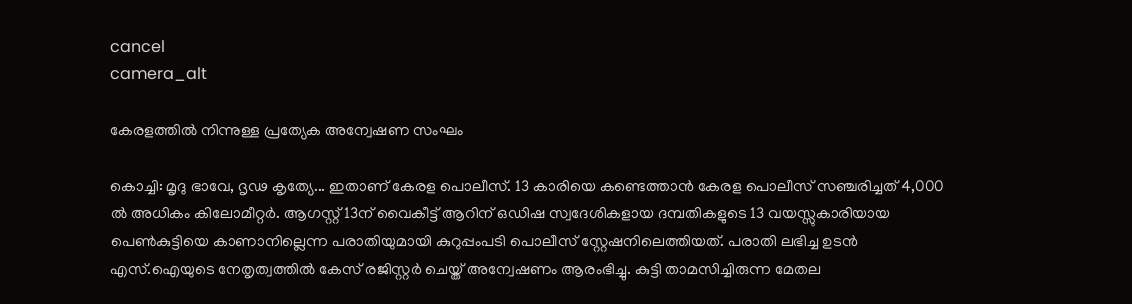cancel
camera_alt

കേരളത്തിൽ നിന്നുള്ള പ്രത്യേക അന്വേഷണ സംഘം

കൊച്ചി: മൃദു ഭാവേ, ദൃഢ കൃത്യേ... ഇതാണ് കേരള പൊലീസ്. 13 കാരിയെ കണ്ടെത്താൻ കേരള പൊലീസ് സഞ്ചരിച്ചത് 4,000 ൽ അധികം കിലോമീറ്റർ. ആഗസ്റ്റ് 13ന് വൈകീട്ട് ആറിന് ഒഡിഷ സ്വദേശികളായ ദമ്പതികളുടെ 13 വയസ്സുകാരിയായ പെൺകുട്ടിയെ കാണാനില്ലെന്ന പരാതിയുമായി കുറുപ്പംപടി പൊലീസ് സ്റ്റേഷനിലെത്തിയത്. പരാതി ലഭിച്ച ഉടൻ എസ്.ഐയുടെ നേതൃത്വത്തിൽ കേസ് രജിസ്റ്റർ ചെയ്ത് അന്വേഷണം ആരംഭിച്ചു. കുട്ടി താമസിച്ചിരുന്ന മേതല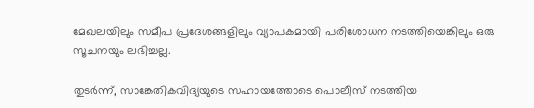മേഖലയിലും സമീപ പ്രദേശങ്ങളിലും വ്യാപകമായി പരിശോധന നടത്തിയെങ്കിലും ഒരു സൂചനയും ലഭിച്ചല്ല.

തുടർന്ന്, സാങ്കേതികവിദ്യയുടെ സഹായത്തോടെ പൊലീസ് നടത്തിയ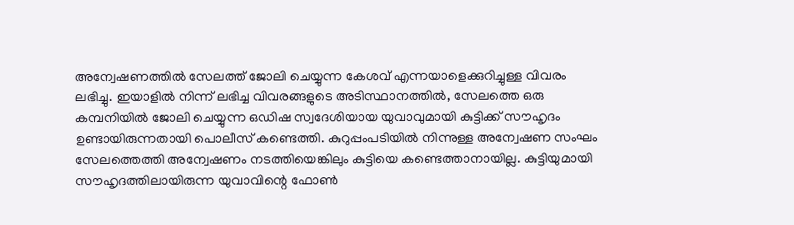അന്വേഷണത്തിൽ സേലത്ത് ജോലി ചെയ്യുന്ന കേശവ് എന്നയാളെക്കുറിച്ചുള്ള വിവരം ലഭിച്ചു. ഇയാളിൽ നിന്ന് ലഭിച്ച വിവരങ്ങളുടെ അടിസ്ഥാനത്തിൽ, സേലത്തെ ഒരു കമ്പനിയിൽ ജോലി ചെയ്യുന്ന ഒഡിഷ സ്വദേശിയായ യുവാവുമായി കുട്ടിക്ക് സൗഹൃദം ഉണ്ടായിരുന്നതായി പൊലീസ് കണ്ടെത്തി. കുറുപ്പംപടിയിൽ നിന്നുള്ള അന്വേഷണ സംഘം സേലത്തെത്തി അന്വേഷണം നടത്തിയെങ്കിലും കുട്ടിയെ കണ്ടെത്താനായില്ല. കുട്ടിയുമായി സൗഹൃദത്തിലായിരുന്ന യുവാവിന്റെ ഫോൺ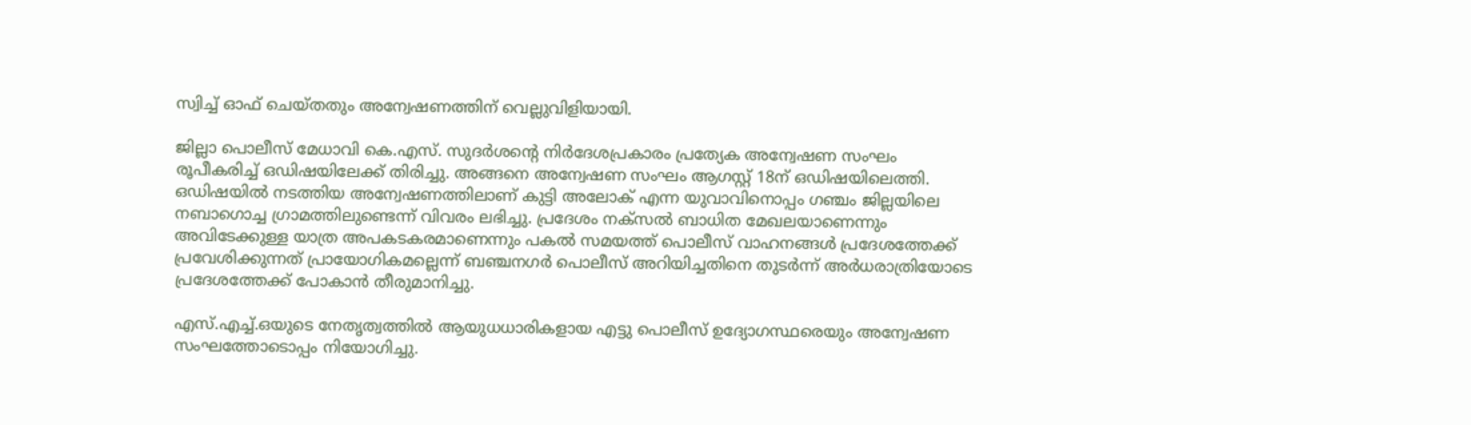സ്വിച്ച് ഓഫ് ചെയ്തതും അന്വേഷണത്തിന് വെല്ലുവിളിയായി.

ജില്ലാ പൊലീസ് മേധാവി കെ.എസ്. സുദർശന്റെ നിർദേശപ്രകാരം പ്രത്യേക അന്വേഷണ സംഘം രൂപീകരിച്ച് ഒഡിഷയിലേക്ക് തിരിച്ചു. അങ്ങനെ അന്വേഷണ സംഘം ആഗസ്റ്റ് 18ന് ഒഡിഷയിലെത്തി. ഒഡിഷയിൽ നടത്തിയ അന്വേഷണത്തിലാണ് കുട്ടി അലോക് എന്ന യുവാവിനൊപ്പം ഗഞ്ചം ജില്ലയിലെ നബാഗൊച്ച ഗ്രാമത്തിലുണ്ടെന്ന് വിവരം ലഭിച്ചു. പ്രദേശം നക്സൽ ബാധിത മേഖലയാണെന്നും അവിടേക്കുള്ള യാത്ര അപകടകരമാണെന്നും പകൽ സമയത്ത് പൊലീസ് വാഹനങ്ങൾ പ്രദേശത്തേക്ക് പ്രവേശിക്കുന്നത് പ്രായോഗികമല്ലെന്ന് ബഞ്ചനഗർ പൊലീസ് അറിയിച്ചതിനെ തുടർന്ന് അർധരാത്രിയോടെ പ്രദേശത്തേക്ക് പോകാൻ തീരുമാനിച്ചു.

എസ്‌.എച്ച്‌.ഒയുടെ നേതൃത്വത്തിൽ ആയുധധാരികളായ എട്ടു പൊലീസ് ഉദ്യോഗസ്ഥരെയും അന്വേഷണ സംഘത്തോടൊപ്പം നിയോഗിച്ചു.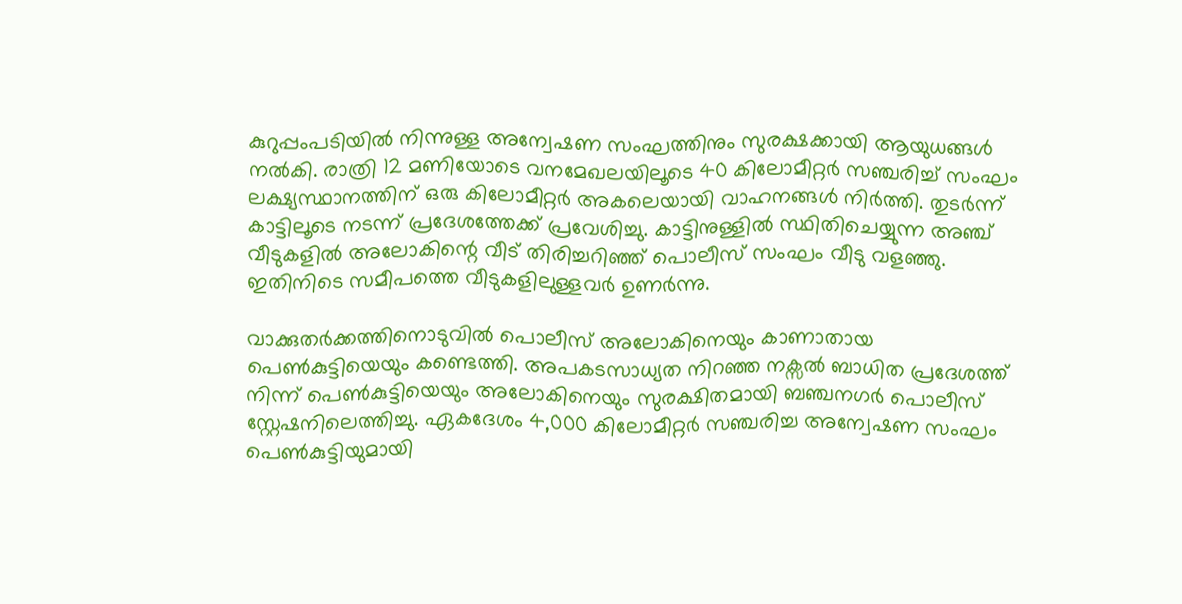കുറുപ്പംപടിയിൽ നിന്നുള്ള അന്വേഷണ സംഘത്തിനും സുരക്ഷക്കായി ആയുധങ്ങൾ നൽകി. രാത്രി 12 മണിയോടെ വനമേഖലയിലൂടെ 40 കിലോമീറ്റർ സഞ്ചരിച്ച് സംഘം ലക്ഷ്യസ്ഥാനത്തിന് ഒരു കിലോമീറ്റർ അകലെയായി വാഹനങ്ങൾ നിർത്തി. തുടർന്ന് കാട്ടിലൂടെ നടന്ന് പ്രദേശത്തേക്ക് പ്രവേശിച്ചു. കാട്ടിനുള്ളിൽ സ്ഥിതിചെയ്യുന്ന അഞ്ച് വീടുകളിൽ അലോകിന്റെ വീട് തിരിച്ചറിഞ്ഞ് പൊലീസ് സംഘം വീടു വളഞ്ഞു. ഇതിനിടെ സമീപത്തെ വീടുകളിലുള്ളവർ ഉണർന്നു.

വാക്കുതർക്കത്തിനൊടുവിൽ പൊലീസ് അലോകിനെയും കാണാതായ പെൺകുട്ടിയെയും കണ്ടെത്തി. അപകടസാധ്യത നിറഞ്ഞ നക്സൽ ബാധിത പ്രദേശത്ത് നിന്ന് പെൺകുട്ടിയെയും അലോകിനെയും സുരക്ഷിതമായി ബഞ്ചനഗർ പൊലീസ് സ്റ്റേഷനിലെത്തിച്ചു. ഏകദേശം 4,000 കിലോമീറ്റർ സഞ്ചരിച്ച അന്വേഷണ സംഘം പെൺകുട്ടിയുമായി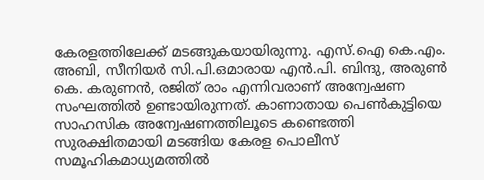കേരളത്തിലേക്ക് മടങ്ങുകയായിരുന്നു. എസ്.ഐ കെ.എം. അബി, സീനിയർ സി.പി.ഒമാരായ എൻ.പി. ബിന്ദു, അരുൺ കെ. കരുണൻ, രജിത് രാം എന്നിവരാണ് അന്വേഷണ സംഘത്തിൽ ഉണ്ടായിരുന്നത്. കാണാതായ പെൺകുട്ടിയെ സാഹസിക അന്വേഷണത്തിലൂടെ കണ്ടെത്തി സുരക്ഷിതമായി മടങ്ങിയ കേരള പൊലീസ് സമൂഹികമാധ്യമത്തിൽ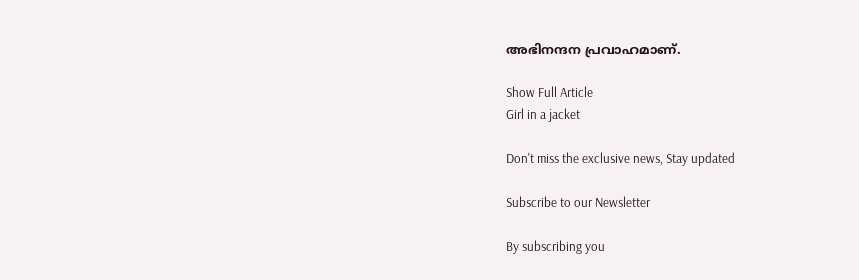അഭിനന്ദന പ്രവാഹമാണ്.

Show Full Article
Girl in a jacket

Don't miss the exclusive news, Stay updated

Subscribe to our Newsletter

By subscribing you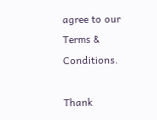agree to our Terms & Conditions.

Thank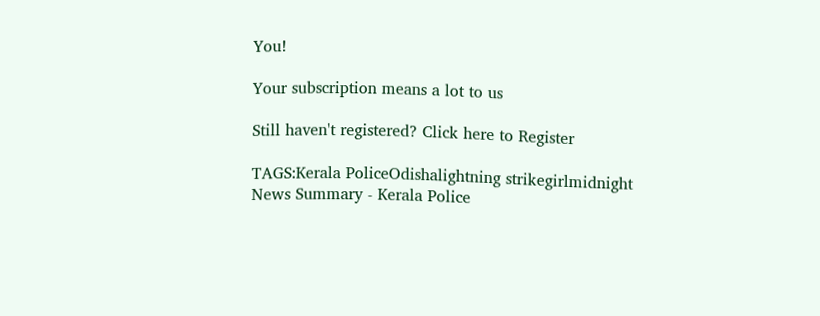You!

Your subscription means a lot to us

Still haven't registered? Click here to Register

TAGS:Kerala PoliceOdishalightning strikegirlmidnight
News Summary - Kerala Police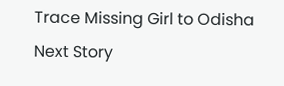Trace Missing Girl to Odisha
Next Story